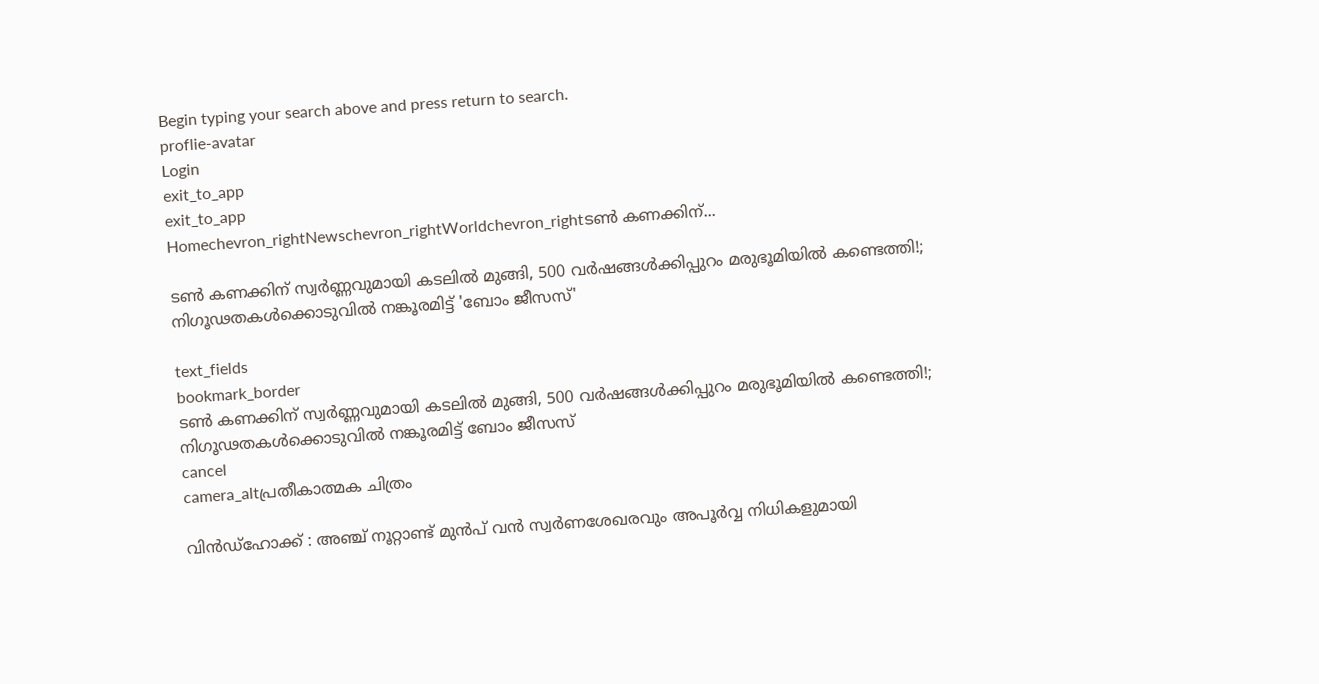Begin typing your search above and press return to search.
proflie-avatar
Login
exit_to_app
exit_to_app
Homechevron_rightNewschevron_rightWorldchevron_rightടൺ കണക്കിന്...

ടൺ കണക്കിന് സ്വർണ്ണവുമായി കടലിൽ മുങ്ങി, 500 വർഷങ്ങൾക്കിപ്പുറം മരുഭൂമിയിൽ കണ്ടെത്തി!; നിഗൂഢതകൾക്കൊടുവിൽ നങ്കൂരമിട്ട് 'ബോം ജീസസ്'

text_fields
bookmark_border
ടൺ കണക്കിന് സ്വർണ്ണവുമായി കടലിൽ മുങ്ങി, 500 വർഷങ്ങൾക്കിപ്പുറം മരുഭൂമിയിൽ കണ്ടെത്തി!; നിഗൂഢതകൾക്കൊടുവിൽ നങ്കൂരമിട്ട് ബോം ജീസസ്
cancel
camera_altപ്രതീകാത്മക ചിത്രം

വിൻഡ്‌ഹോക്ക് : അഞ്ച് നൂറ്റാണ്ട് മുൻപ് വൻ സ്വര്‍ണശേഖരവും അപൂർവ്വ നിധികളുമായി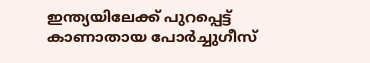ഇന്ത്യയിലേക്ക് പുറപ്പെട്ട് കാണാതായ പോർച്ചുഗീസ്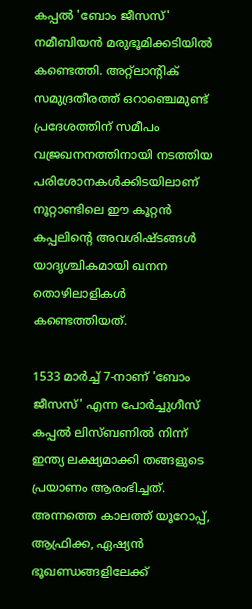കപ്പൽ 'ബോം ജീസസ്' നമീബിയൻ മരുഭൂമിക്കടിയിൽ കണ്ടെത്തി. അറ്റ്ലാന്റിക് സമുദ്രതീരത്ത് ഒറാഞ്ചെമുണ്ട് പ്രദേശത്തിന് സമീപം വജ്രഖനനത്തിനായി നടത്തിയ പരിശോനകൾക്കിടയിലാണ് നൂറ്റാണ്ടിലെ ഈ കൂറ്റൻ കപ്പലിന്റെ അവശിഷ്ടങ്ങൾ യാദൃശ്ചികമായി ഖനന തൊഴിലാളികൾ കണ്ടെത്തിയത്.

1533 മാർച്ച് 7-നാണ് 'ബോം ജീസസ്' എന്ന പോർച്ചുഗീസ് കപ്പൽ ലിസ്ബണിൽ നിന്ന് ഇന്ത്യ ലക്ഷ്യമാക്കി തങ്ങളുടെ പ്രയാണം ആരംഭിച്ചത്. അന്നത്തെ കാലത്ത് യൂറോപ്പ്, ആഫ്രിക്ക, ഏഷ്യൻ ഭൂഖണ്ഡങ്ങളിലേക്ക്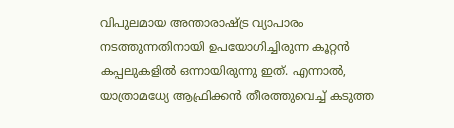വിപുലമായ അന്താരാഷ്ട്ര വ്യാപാരം നടത്തുന്നതിനായി ഉപയോഗിച്ചിരുന്ന കൂറ്റൻ കപ്പലുകളിൽ ഒന്നായിരുന്നു ഇത്. എന്നാൽ, യാത്രാമധ്യേ ആഫ്രിക്കൻ തീരത്തുവെച്ച് കടുത്ത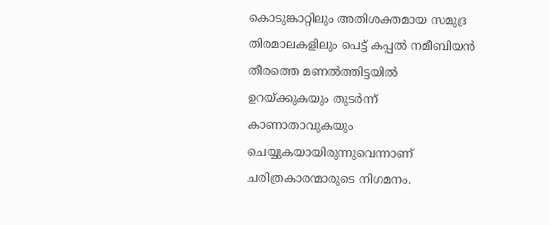കൊടുങ്കാറ്റിലും അതിശക്തമായ സമുദ്ര തിരമാലകളിലും പെട്ട് കപ്പൽ നമീബിയൻ തീരത്തെ മണൽത്തിട്ടയിൽ ഉറയ്ക്കുകയും തുടർന്ന് കാണാതാവുകയും ചെയ്യുകയായിരുന്നുവെന്നാണ് ചരിത്രകാരന്മാരുടെ നിഗമനം.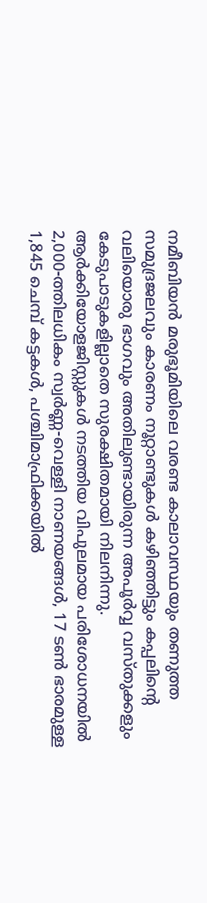നമീബിയൻ മരുഭൂമിയിലെ വരണ്ട കാലാവസ്ഥയും തണുത്ത സമുദ്രജലവും കാരണം നൂറ്റാണ്ടുകൾ കഴിഞ്ഞിട്ടും കപ്പലിന്റെ വലിയൊരു ഭാഗവും അതിലുണ്ടായിരുന്ന അപൂർവ്വ വസ്തുക്കളും കേടുപാടുകളില്ലാതെ സുരക്ഷിതമായി നിലനിന്നു. ആർക്കിയോളജിസ്റ്റുകൾ നടത്തിയ വിപുലമായ പരിശോധനയിൽ 2,000-ത്തിലധികം സ്വർണ്ണ-വെള്ളി നാണയങ്ങൾ, 17 ടൺ ഭാരമുള്ള 1,845 ചെമ്പ് കട്ടകൾ, പശ്ചിമാഫ്രിക്കയിൽ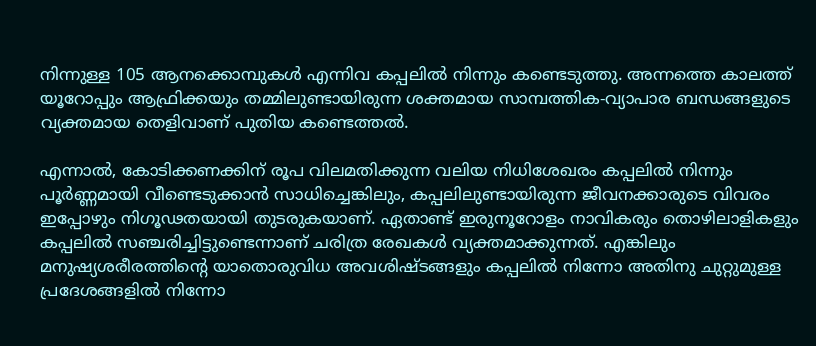നിന്നുള്ള 105 ആനക്കൊമ്പുകൾ എന്നിവ കപ്പലിൽ നിന്നും കണ്ടെടുത്തു. അന്നത്തെ കാലത്ത് യൂറോപ്പും ആഫ്രിക്കയും തമ്മിലുണ്ടായിരുന്ന ശക്തമായ സാമ്പത്തിക-വ്യാപാര ബന്ധങ്ങളുടെ വ്യക്തമായ തെളിവാണ് പുതിയ കണ്ടെത്തൽ.

എന്നാൽ, കോടിക്കണക്കിന് രൂപ വിലമതിക്കുന്ന വലിയ നിധിശേഖരം കപ്പലിൽ നിന്നും പൂർണ്ണമായി വീണ്ടെടുക്കാൻ സാധിച്ചെങ്കിലും, കപ്പലിലുണ്ടായിരുന്ന ജീവനക്കാരുടെ വിവരം ഇപ്പോഴും നിഗൂഢതയായി തുടരുകയാണ്. ഏതാണ്ട് ഇരുനൂറോളം നാവികരും തൊഴിലാളികളും കപ്പലിൽ സഞ്ചരിച്ചിട്ടുണ്ടെന്നാണ് ചരിത്ര രേഖകൾ വ്യക്തമാക്കുന്നത്. എങ്കിലും മനുഷ്യശരീരത്തിന്റെ യാതൊരുവിധ അവശിഷ്ടങ്ങളും കപ്പലിൽ നിന്നോ അതിനു ചുറ്റുമുള്ള പ്രദേശങ്ങളിൽ നിന്നോ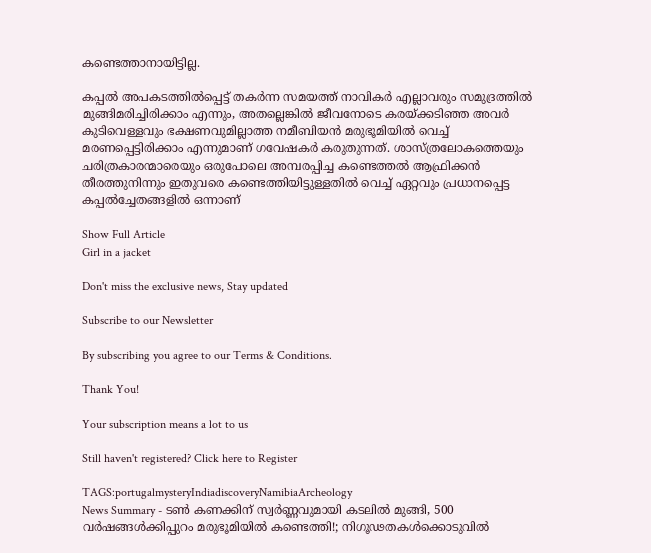കണ്ടെത്താനായിട്ടില്ല.

കപ്പൽ അപകടത്തിൽപ്പെട്ട് തകർന്ന സമയത്ത് നാവികർ എല്ലാവരും സമുദ്രത്തിൽ മുങ്ങിമരിച്ചിരിക്കാം എന്നും, അതല്ലെങ്കിൽ ജീവനോടെ കരയ്ക്കടിഞ്ഞ അവർ കുടിവെള്ളവും ഭക്ഷണവുമില്ലാത്ത നമീബിയൻ മരുഭൂമിയിൽ വെച്ച് മരണപ്പെട്ടിരിക്കാം എന്നുമാണ് ഗവേഷകർ കരുതുന്നത്. ശാസ്ത്രലോകത്തെയും ചരിത്രകാരന്മാരെയും ഒരുപോലെ അമ്പരപ്പിച്ച കണ്ടെത്തൽ ആഫ്രിക്കൻ തീരത്തുനിന്നും ഇതുവരെ കണ്ടെത്തിയിട്ടുള്ളതിൽ വെച്ച് ഏറ്റവും പ്രധാനപ്പെട്ട കപ്പൽച്ചേതങ്ങളിൽ ഒന്നാണ്

Show Full Article
Girl in a jacket

Don't miss the exclusive news, Stay updated

Subscribe to our Newsletter

By subscribing you agree to our Terms & Conditions.

Thank You!

Your subscription means a lot to us

Still haven't registered? Click here to Register

TAGS:portugalmysteryIndiadiscoveryNamibiaArcheology
News Summary - ടൺ കണക്കിന് സ്വർണ്ണവുമായി കടലിൽ മുങ്ങി, 500 വർഷങ്ങൾക്കിപ്പുറം മരുഭൂമിയിൽ കണ്ടെത്തി!; നിഗൂഢതകൾക്കൊടുവിൽ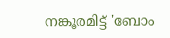നങ്കൂരമിട്ട് 'ബോം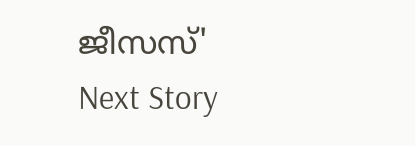ജീസസ്'
Next Story